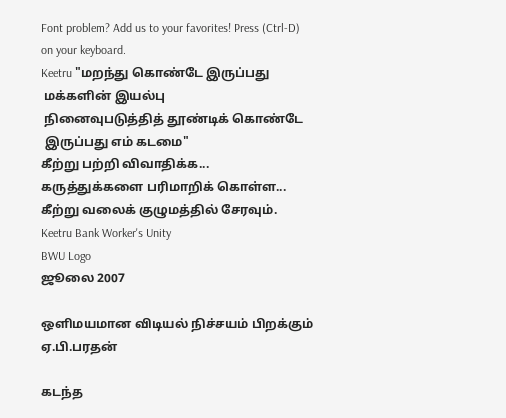Font problem? Add us to your favorites! Press (Ctrl-D) on your keyboard.
Keetru "மறந்து கொண்டே இருப்பது
 மக்களின் இயல்பு
 நினைவுபடுத்தித் தூண்டிக் கொண்டே
 இருப்பது எம் கடமை"
கீற்று பற்றி விவாதிக்க...
கருத்துக்களை பரிமாறிக் கொள்ள...
கீற்று வலைக் குழுமத்தில் சேரவும்.
Keetru Bank Worker's Unity
BWU Logo
ஜூலை 2007

ஒளிமயமான விடியல் நிச்சயம் பிறக்கும்
ஏ.பி.பரதன்

கடந்த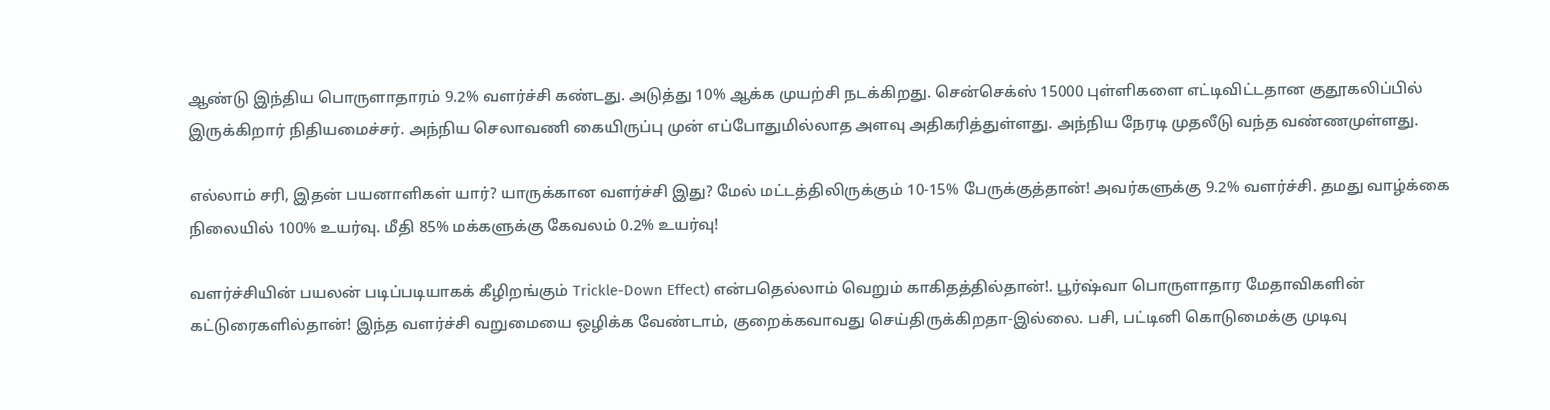ஆண்டு இந்திய பொருளாதாரம் 9.2% வளர்ச்சி கண்டது. அடுத்து 10% ஆக்க முயற்சி நடக்கிறது. சென்செக்ஸ் 15000 புள்ளிகளை எட்டிவிட்டதான குதூகலிப்பில் இருக்கிறார் நிதியமைச்சர். அந்நிய செலாவணி கையிருப்பு முன் எப்போதுமில்லாத அளவு அதிகரித்துள்ளது. அந்நிய நேரடி முதலீடு வந்த வண்ணமுள்ளது.

எல்லாம் சரி, இதன் பயனாளிகள் யார்? யாருக்கான வளர்ச்சி இது? மேல் மட்டத்திலிருக்கும் 10-15% பேருக்குத்தான்! அவர்களுக்கு 9.2% வளர்ச்சி. தமது வாழ்க்கை நிலையில் 100% உயர்வு. மீதி 85% மக்களுக்கு கேவலம் 0.2% உயர்வு!

வளர்ச்சியின் பயலன் படிப்படியாகக் கீழிறங்கும் Trickle-Down Effect) என்பதெல்லாம் வெறும் காகிதத்தில்தான்!. பூர்ஷ்வா பொருளாதார மேதாவிகளின் கட்டுரைகளில்தான்! இந்த வளர்ச்சி வறுமையை ஒழிக்க வேண்டாம், குறைக்கவாவது செய்திருக்கிறதா-இல்லை. பசி, பட்டினி கொடுமைக்கு முடிவு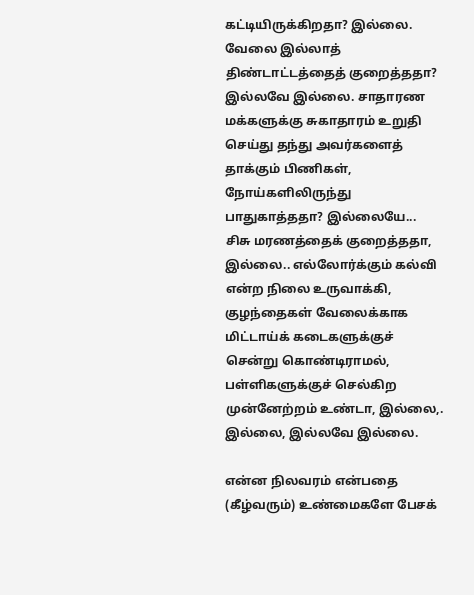கட்டியிருக்கிறதா? இல்லை. வேலை இல்லாத் திண்டாட்டத்தைத் குறைத்ததா? இல்லவே இல்லை. சாதாரண மக்களுக்கு சுகாதாரம் உறுதி செய்து தந்து அவர்களைத் தாக்கும் பிணிகள், நோய்களிலிருந்து பாதுகாத்ததா? இல்லையே... சிசு மரணத்தைக் குறைத்ததா, இல்லை.. எல்லோர்க்கும் கல்வி என்ற நிலை உருவாக்கி, குழந்தைகள் வேலைக்காக மிட்டாய்க் கடைகளுக்குச் சென்று கொண்டிராமல், பள்ளிகளுக்குச் செல்கிற முன்னேற்றம் உண்டா, இல்லை,. இல்லை, இல்லவே இல்லை.

என்ன நிலவரம் என்பதை (கீழ்வரும்) உண்மைகளே பேசக்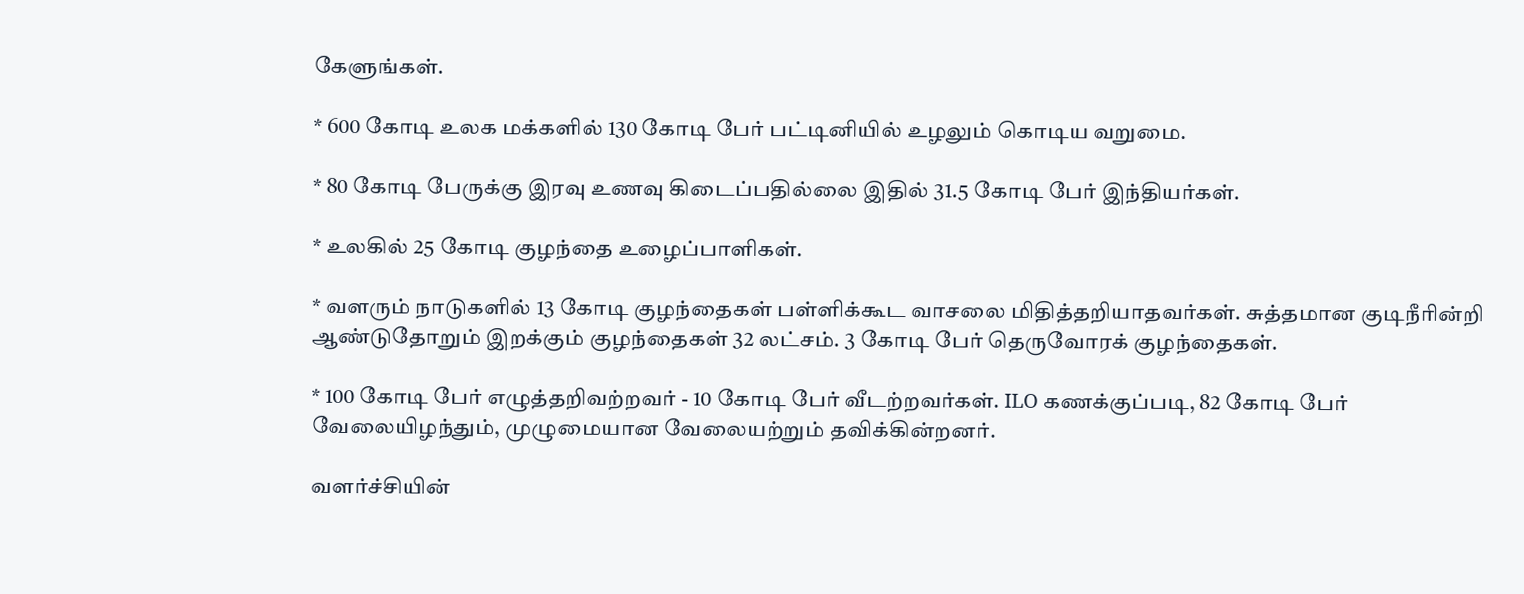கேளுங்கள்.

* 600 கோடி உலக மக்களில் 130 கோடி பேர் பட்டினியில் உழலும் கொடிய வறுமை.

* 80 கோடி பேருக்கு இரவு உணவு கிடைப்பதில்லை இதில் 31.5 கோடி பேர் இந்தியர்கள்.

* உலகில் 25 கோடி குழந்தை உழைப்பாளிகள்.

* வளரும் நாடுகளில் 13 கோடி குழந்தைகள் பள்ளிக்கூட வாசலை மிதித்தறியாதவர்கள். சுத்தமான குடிநீரின்றி ஆண்டுதோறும் இறக்கும் குழந்தைகள் 32 லட்சம். 3 கோடி பேர் தெருவோரக் குழந்தைகள்.

* 100 கோடி பேர் எழுத்தறிவற்றவர் - 10 கோடி பேர் வீடற்றவர்கள். ILO கணக்குப்படி, 82 கோடி பேர் வேலையிழந்தும், முழுமையான வேலையற்றும் தவிக்கின்றனர்.

வளர்ச்சியின்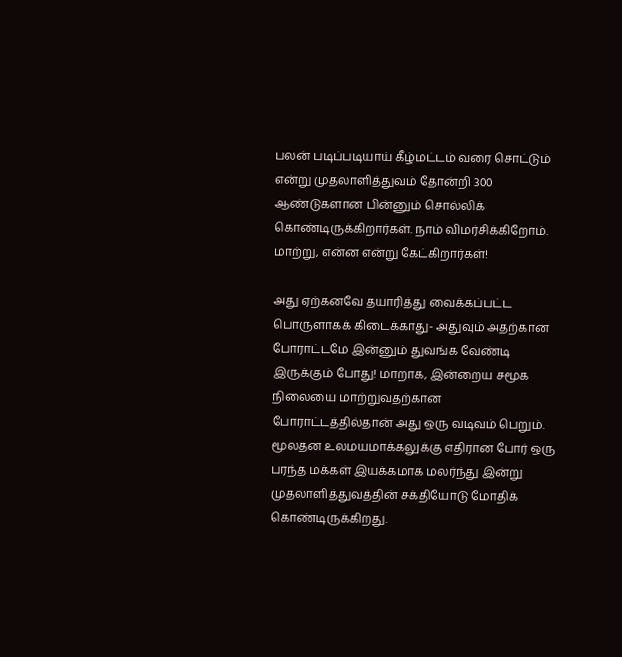பலன் படிப்படியாய் கீழ்மட்டம் வரை சொட்டும் என்று முதலாளித்துவம் தோன்றி 300 ஆண்டுகளான பின்னும் சொல்லிக் கொண்டிருக்கிறார்கள். நாம் விமர்சிக்கிறோம். மாற்று, என்ன என்று கேட்கிறார்கள்!

அது ஏற்கனவே தயாரித்து வைக்கப்பட்ட பொருளாகக் கிடைக்காது- அதுவும் அதற்கான போராட்டமே இன்னும் துவங்க வேண்டி இருக்கும் போது! மாறாக, இன்றைய சமூக நிலையை மாற்றுவதற்கான போராட்டத்தில்தான் அது ஒரு வடிவம் பெறும். மூலதன உலமயமாக்கலுக்கு எதிரான போர் ஒரு பரந்த மக்கள் இயக்கமாக மலர்ந்து இன்று முதலாளித்துவத்தின் சக்தியோடு மோதிக் கொண்டிருக்கிறது.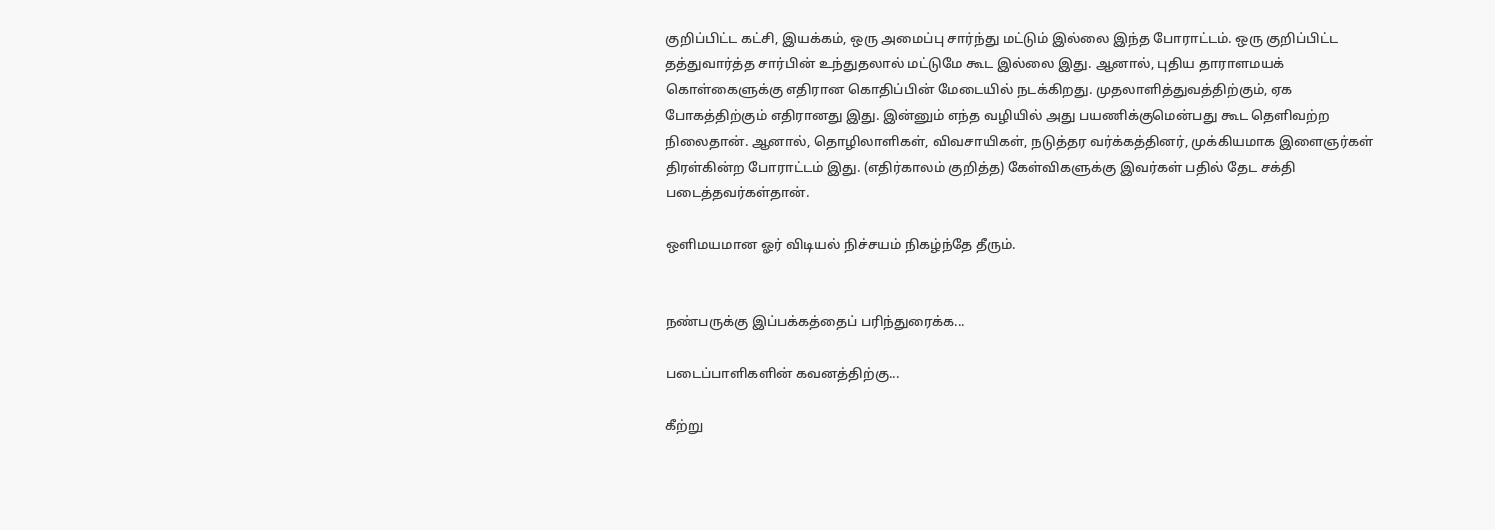குறிப்பிட்ட கட்சி, இயக்கம், ஒரு அமைப்பு சார்ந்து மட்டும் இல்லை இந்த போராட்டம். ஒரு குறிப்பிட்ட தத்துவார்த்த சார்பின் உந்துதலால் மட்டுமே கூட இல்லை இது. ஆனால், புதிய தாராளமயக் கொள்கைளுக்கு எதிரான கொதிப்பின் மேடையில் நடக்கிறது. முதலாளித்துவத்திற்கும், ஏக போகத்திற்கும் எதிரானது இது. இன்னும் எந்த வழியில் அது பயணிக்குமென்பது கூட தெளிவற்ற நிலைதான். ஆனால், தொழிலாளிகள், விவசாயிகள், நடுத்தர வர்க்கத்தினர், முக்கியமாக இளைஞர்கள் திரள்கின்ற போராட்டம் இது. (எதிர்காலம் குறித்த) கேள்விகளுக்கு இவர்கள் பதில் தேட சக்தி படைத்தவர்கள்தான்.

ஒளிமயமான ஓர் விடியல் நிச்சயம் நிகழ்ந்தே தீரும்.


நண்பருக்கு இப்பக்கத்தைப் பரிந்துரைக்க...

படைப்பாளிகளின் கவனத்திற்கு...

கீற்று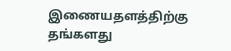இணையதளத்திற்கு தங்களது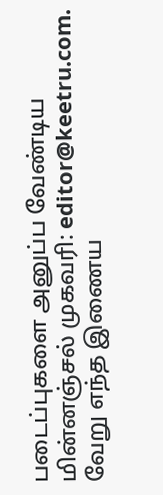படைப்புகளை அனுப்ப வேண்டிய மின்னஞ்சல் முகவரி: editor@keetru.com. வேறு எந்த இணைய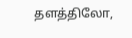தளத்திலோ,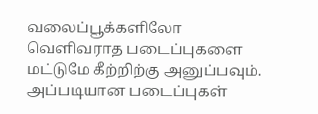வலைப்பூக்களிலோ வெளிவராத படைப்புகளை மட்டுமே கீற்றிற்கு அனுப்பவும். அப்படியான படைப்புகள்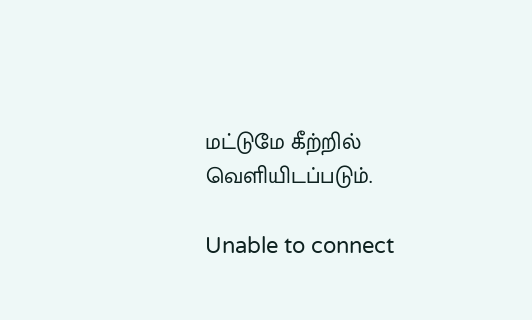மட்டுமே கீற்றில் வெளியிடப்படும்.

Unable to connect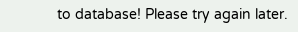to database! Please try again later.